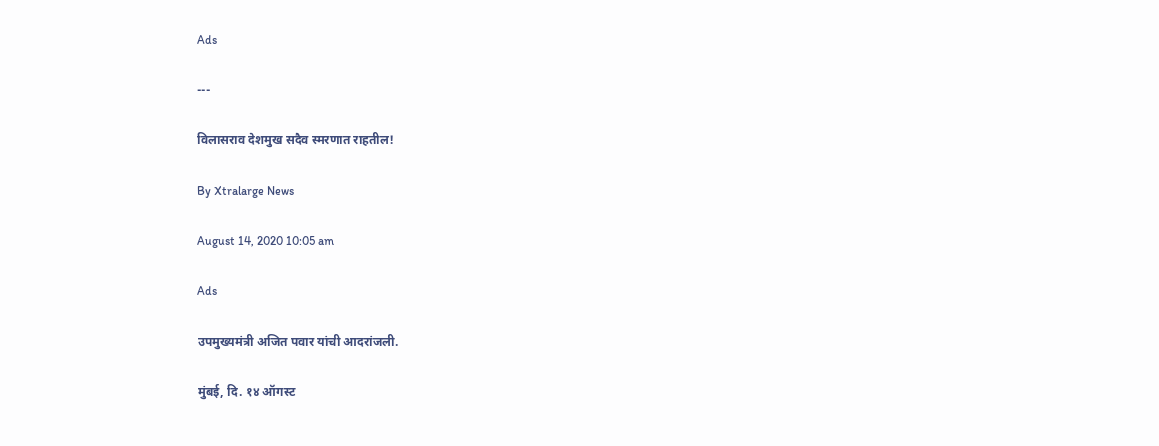Ads

---

विलासराव देशमुख सदैव स्मरणात राहतील!

By Xtralarge News

August 14, 2020 10:05 am

Ads

उपमुख्यमंत्री अजित पवार यांची आदरांजली.

मुंबई, दि. १४ ऑगस्ट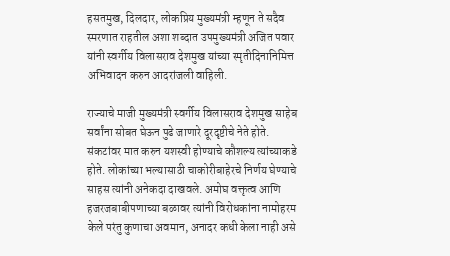हसतमुख, दिलदार, लोकप्रिय मुख्यमंत्री म्हणून ते सदैव स्मरणात राहतील अशा शब्दात उपमुख्यमंत्री अजित पवार यांनी स्वर्गीय विलासराव देशमुख यांच्या स्मृतीदिनानिमित्त अभिवादन करुन आदरांजली वाहिली.

राज्याचे माजी मुख्यमंत्री स्वर्गीय विलासराव देशमुख साहेब सर्वांना सोबत घेऊन पुढे जाणारे दूरदृष्टीचे नेते होते. संकटांवर मात करुन यशस्वी होण्याचे कौशल्य त्यांच्याकडे होते. लोकांच्या भल्यासाठी चाकोरीबाहेरचे निर्णय घेण्याचे साहस त्यांनी अनेकदा दाखवले. अमोघ वक्तृत्व आणि हजरजबाबीपणाच्या बळावर त्यांनी विरोधकांना नामोहरम केले परंतु कुणाचा अवमान, अनादर कधी केला नाही असे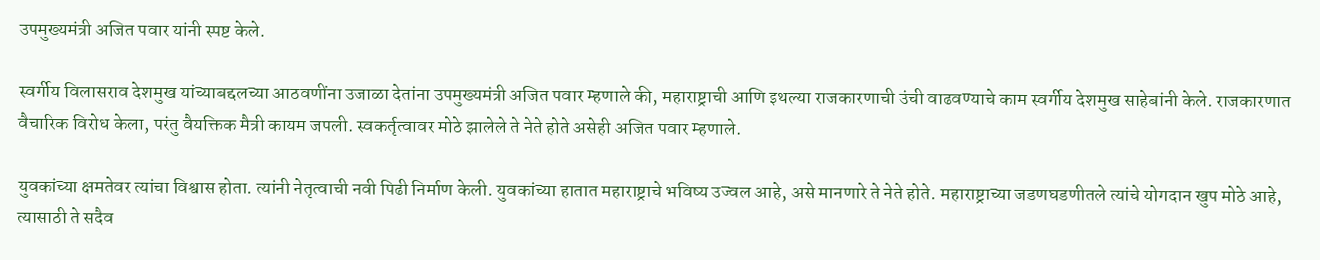उपमुख्यमंत्री अजित पवार यांनी स्पष्ट केले.

स्वर्गीय विलासराव देशमुख यांच्याबद्दलच्या आठवणींना उजाळा देतांना उपमुख्यमंत्री अजित पवार म्हणाले की, महाराष्ट्राची आणि इथल्या राजकारणाची उंची वाढवण्याचे काम स्वर्गीय देशमुख साहेबांनी केले. राजकारणात वैचारिक विरोध केला, परंतु वैयक्तिक मैत्री कायम जपली. स्वकर्तृत्वावर मोठे झालेले ते नेते होते असेही अजित पवार म्हणाले.

युवकांच्या क्षमतेवर त्यांचा विश्वास होता. त्यांनी नेतृत्वाची नवी पिढी निर्माण केली. युवकांच्या हातात महाराष्ट्राचे भविष्य उज्वल आहे, असे मानणारे ते नेते होते. महाराष्ट्राच्या जडणघडणीतले त्यांचे योगदान खुप मोठे आहे, त्यासाठी ते सदैव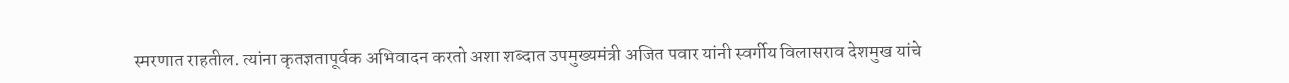स्मरणात राहतील. त्यांना कृतज्ञतापूर्वक अभिवादन करतो अशा शब्दात उपमुख्यमंत्री अजित पवार यांनी स्वर्गीय विलासराव देशमुख यांचे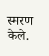स्मरण केले.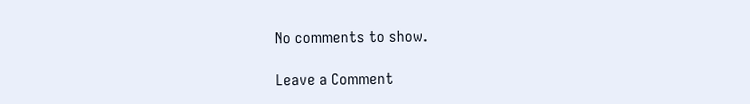No comments to show.

Leave a Comment